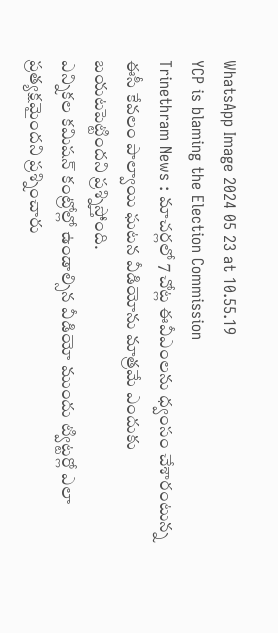WhatsApp Image 2024 05 23 at 10.55.19
YCP is blaming the Election Commission
Trinethram News : మాచర్లలో 7 చోట్ల ఈవీఎంలను ధ్వంసం చేశారంటున్న ఈసీ కేవలం పాల్వాయి ఘటన వీడియోను మాత్రమే ఎందుకు బయటపెట్టిందని ప్రశ్నిస్తోంది.
ఎన్నికల కమిషన్ కంట్రోల్లో ఉండాల్సిన వీడియో ముందు ట్విట్టర్లో ఎలా ప్రత్యక్షమైందని ప్రశ్నించారు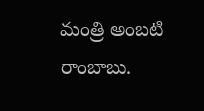మంత్రి అంబటి రాంబాబు.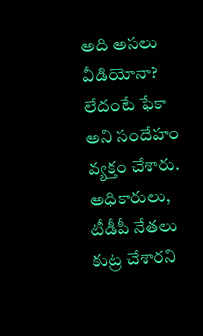అది అసలు వీడియోనా? లేదంటే ఫేకా అని సందేహం వ్యక్తం చేశారు. అధికారులు, టీడీపీ నేతలు కుట్ర చేశారని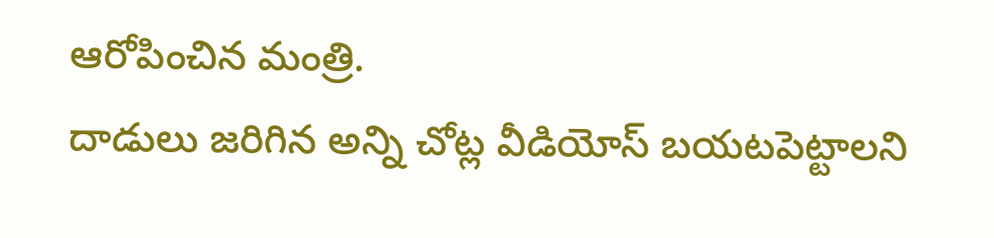ఆరోపించిన మంత్రి.
దాడులు జరిగిన అన్ని చోట్ల వీడియోస్ బయటపెట్టాలని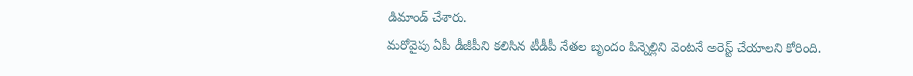డిమాండ్ చేశారు.
మరోవైపు ఏపీ డీజీపీని కలిసిన టీడీపీ నేతల బృందం పిన్నెల్లిని వెంటనే అరెస్ట్ చేయాలని కోరింది.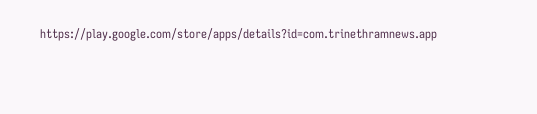https://play.google.com/store/apps/details?id=com.trinethramnews.app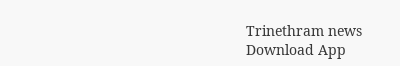Trinethram news
Download App